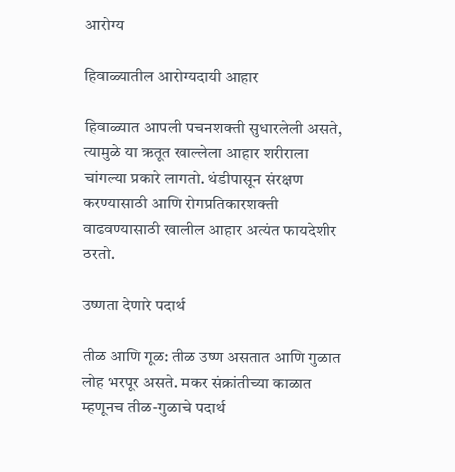आरोग्य

हिवाळ्यातील आरोग्यदायी आहार

हिवाळ्यात आपली पचनशक्ती सुधारलेली असते, त्यामुळे या ऋतूत खाल्लेला आहार शरीराला चांगल्या प्रकारे लागतो. थंडीपासून संरक्षण करण्यासाठी आणि रोगप्रतिकारशक्ती वाढवण्यासाठी खालील आहार अत्यंत फायदेशीर ठरतो.

उष्णता देणारे पदार्थ

तीळ आणि गूळ: तीळ उष्ण असतात आणि गुळात लोह भरपूर असते. मकर संक्रांतीच्या काळात म्हणूनच तीळ-गुळाचे पदार्थ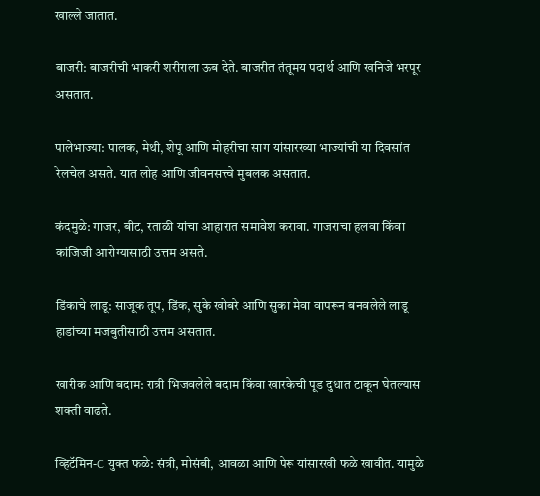खाल्ले जातात.

बाजरी: बाजरीची भाकरी शरीराला ऊब देते. बाजरीत तंतूमय पदार्थ आणि खनिजे भरपूर असतात.

पालेभाज्या: पालक, मेथी, शेपू आणि मोहरीचा साग यांसारख्या भाज्यांची या दिवसांत रेलचेल असते. यात लोह आणि जीवनसत्त्वे मुबलक असतात.

कंदमुळे: गाजर, बीट, रताळी यांचा आहारात समावेश करावा. गाजराचा हलवा किंवा कांजिजी आरोग्यासाठी उत्तम असते.

डिंकाचे लाडू: साजूक तूप, डिंक, सुके खोबरे आणि सुका मेवा वापरून बनवलेले लाडू हाडांच्या मजबुतीसाठी उत्तम असतात.

खारीक आणि बदाम: रात्री भिजवलेले बदाम किंवा खारकेची पूड दुधात टाकून घेतल्यास शक्ती वाढते.

व्हिटॅमिन-C युक्त फळे: संत्री, मोसंबी, आवळा आणि पेरू यांसारखी फळे खावीत. यामुळे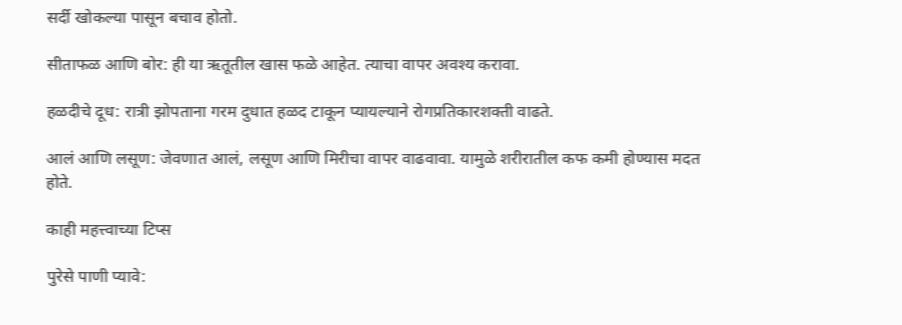सर्दी खोकल्या पासून बचाव होतो.

सीताफळ आणि बोर: ही या ऋतूतील खास फळे आहेत. त्याचा वापर अवश्य करावा.

हळदीचे दूध: रात्री झोपताना गरम दुधात हळद टाकून प्यायल्याने रोगप्रतिकारशक्ती वाढते.

आलं आणि लसूण: जेवणात आलं, लसूण आणि मिरीचा वापर वाढवावा. यामुळे शरीरातील कफ कमी होण्यास मदत होते.

काही महत्त्वाच्या टिप्स

पुरेसे पाणी प्यावे: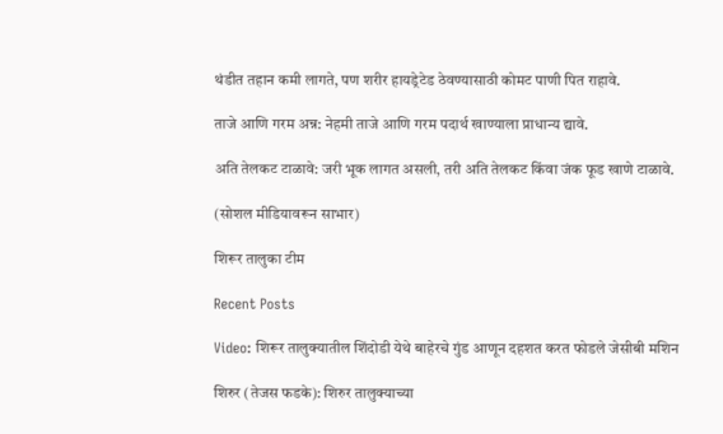थंडीत तहान कमी लागते, पण शरीर हायड्रेटेड ठेवण्यासाठी कोमट पाणी पित राहावे.

ताजे आणि गरम अन्न: नेहमी ताजे आणि गरम पदार्थ खाण्याला प्राधान्य द्यावे.

अति तेलकट टाळावे: जरी भूक लागत असली, तरी अति तेलकट किंवा जंक फूड खाणे टाळावे.

(सोशल मीडियावरून साभार)

शिरूर तालुका टीम

Recent Posts

Video: शिरूर तालुक्यातील शिंदोडी येथे बाहेरचे गुंड आणून दहशत करत फोडले जेसीबी मशिन

शिरुर (तेजस फडके): शिरुर तालुक्याच्या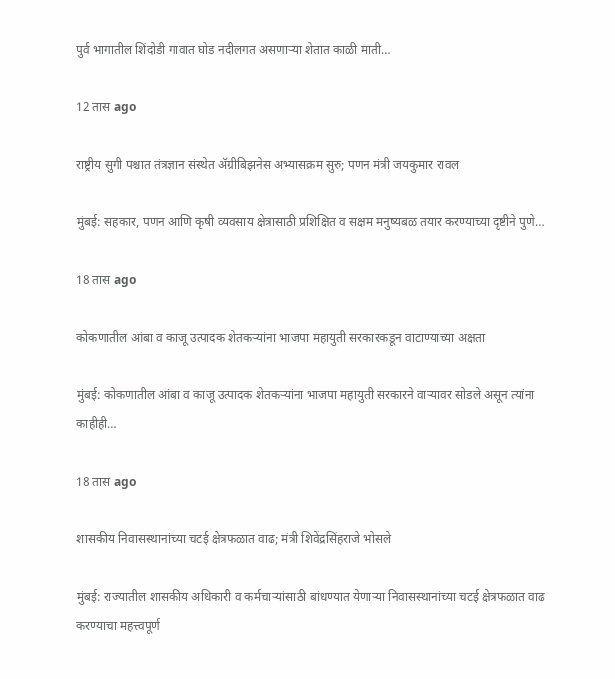पुर्व भागातील शिंदोडी गावात घोड नदीलगत असणाऱ्या शेतात काळी माती…

12 तास ago

राष्ट्रीय सुगी पश्चात तंत्रज्ञान संस्थेत ॲग्रीबिझनेस अभ्यासक्रम सुरु; पणन मंत्री जयकुमार रावल

मुंबई: सहकार, पणन आणि कृषी व्यवसाय क्षेत्रासाठी प्रशिक्षित व सक्षम मनुष्यबळ तयार करण्याच्या दृष्टीने पुणे…

18 तास ago

कोकणातील आंबा व काजू उत्पादक शेतकऱ्यांना भाजपा महायुती सरकारकडून वाटाण्याच्या अक्षता

मुंबई: कोकणातील आंबा व काजू उत्पादक शेतकऱ्यांना भाजपा महायुती सरकारने वाऱ्यावर सोडले असून त्यांना काहीही…

18 तास ago

शासकीय निवासस्थानांच्या चटई क्षेत्रफळात वाढ; मंत्री शिवेंद्रसिंहराजे भोसले

मुंबई: राज्यातील शासकीय अधिकारी व कर्मचाऱ्यांसाठी बांधण्यात येणाऱ्या निवासस्थानांच्या चटई क्षेत्रफळात वाढ करण्याचा महत्त्वपूर्ण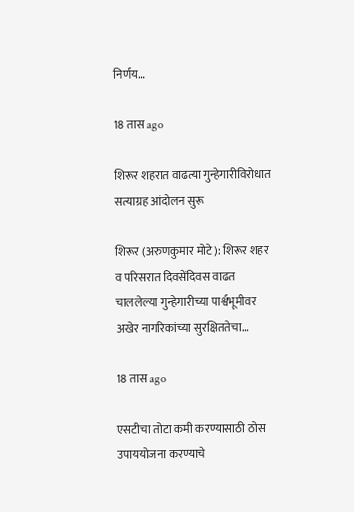निर्णय…

18 तास ago

शिरूर शहरात वाढत्या गुन्हेगारीविरोधात सत्याग्रह आंदोलन सुरू

शिरूर (अरुणकुमार मोटे): शिरूर शहर व परिसरात दिवसेंदिवस वाढत चाललेल्या गुन्हेगारीच्या पार्श्वभूमीवर अखेर नागरिकांच्या सुरक्षिततेचा…

18 तास ago

एसटीचा तोटा कमी करण्यासाठी ठोस उपाययोजना करण्याचे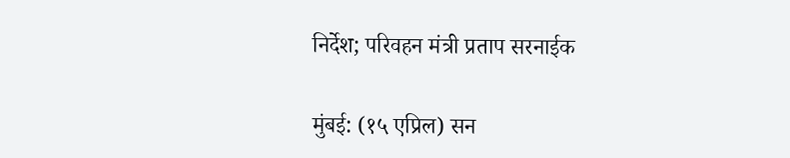निर्देश; परिवहन मंत्री प्रताप सरनाईक

मुंबई: (१५ एप्रिल) सन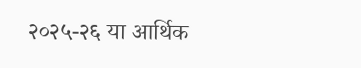२०२५-२६ या आर्थिक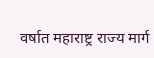वर्षात महाराष्ट्र राज्य मार्ग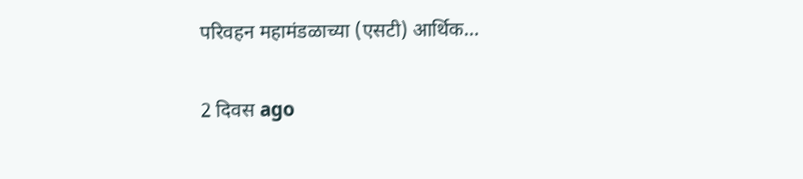परिवहन महामंडळाच्या (एसटी) आर्थिक…

2 दिवस ago